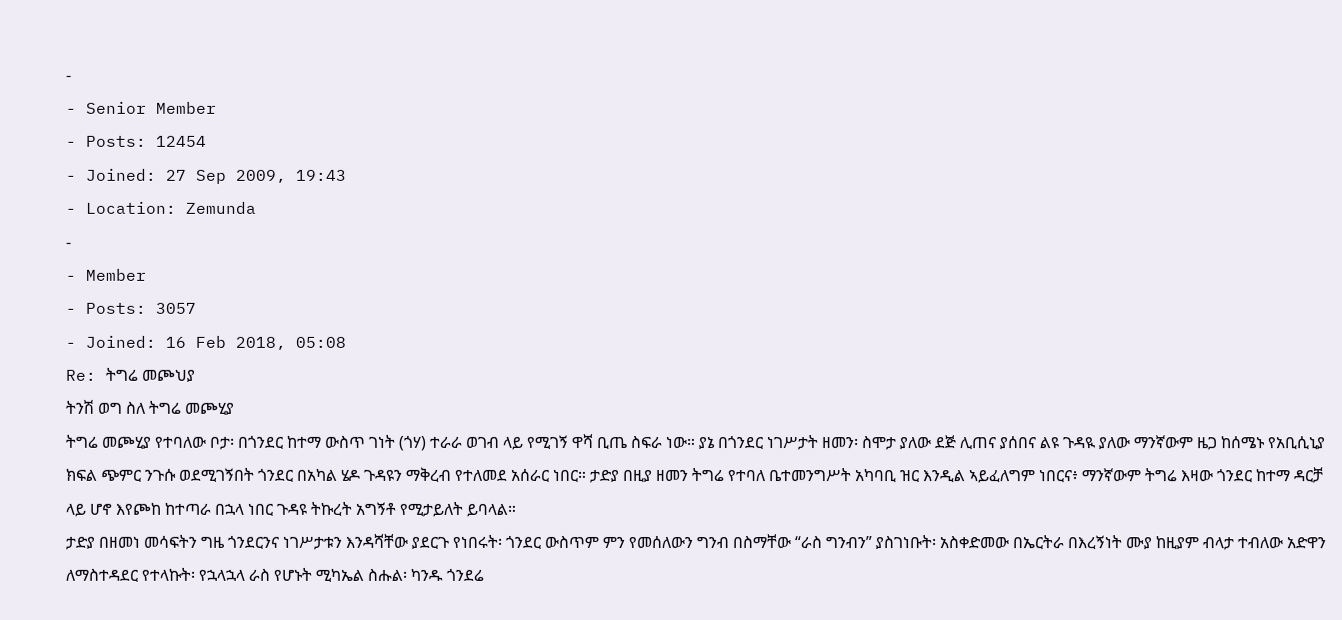-
- Senior Member
- Posts: 12454
- Joined: 27 Sep 2009, 19:43
- Location: Zemunda
-
- Member
- Posts: 3057
- Joined: 16 Feb 2018, 05:08
Re: ትግሬ መጮህያ
ትንሽ ወግ ስለ ትግሬ መጮሂያ
ትግሬ መጮሂያ የተባለው ቦታ፡ በጎንደር ከተማ ውስጥ ገነት (ጎሃ) ተራራ ወገብ ላይ የሚገኝ ዋሻ ቢጤ ስፍራ ነው። ያኔ በጎንደር ነገሥታት ዘመን፡ ስሞታ ያለው ደጅ ሊጠና ያሰበና ልዩ ጉዳዪ ያለው ማንኛውም ዜጋ ከሰሜኑ የአቢሲኒያ ክፍል ጭምር ንጉሱ ወደሚገኝበት ጎንደር በአካል ሄዶ ጉዳዩን ማቅረብ የተለመደ አሰራር ነበር። ታድያ በዚያ ዘመን ትግሬ የተባለ ቤተመንግሥት አካባቢ ዝር እንዲል ኣይፈለግም ነበርና፥ ማንኛውም ትግሬ እዛው ጎንደር ከተማ ዳርቻ ላይ ሆኖ እየጮከ ከተጣራ በኋላ ነበር ጉዳዩ ትኩረት አግኝቶ የሚታይለት ይባላል።
ታድያ በዘመነ መሳፍትን ግዜ ጎንደርንና ነገሥታቱን እንዳሻቸው ያደርጉ የነበሩት፡ ጎንደር ውስጥም ምን የመሰለውን ግንብ በስማቸው “ራስ ግንብን” ያስገነቡት፡ አስቀድመው በኤርትራ በእረኝነት ሙያ ከዚያም ብላታ ተብለው አድዋን ለማስተዳደር የተላኩት፡ የኋላኋላ ራስ የሆኑት ሚካኤል ስሑል፡ ካንዱ ጎንደሬ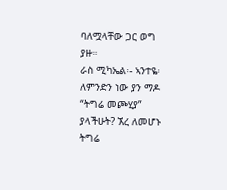ባለሟላቸው ጋር ወግ ያዙ።
ራስ ሚካኤል፡- ኣንተዬ፡ ለምንድን ነው ያን ማዶ “ትግሬ መጮሂያ” ያላችሁት? ኧረ ለመሆኑ ትግሬ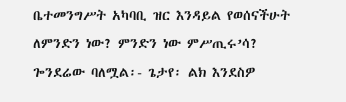ቤተመንግሥት አካባቢ ዝር እንዳይል የወሰናችሁት ለምንድን ነው? ምንድን ነው ምሥጢሩ’ሳ?
ጐንደሬው ባለሟል፡- ጌታየ፡ ልክ እንደስዎ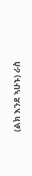(ልክ እንደ ኣሁኑ) ራስ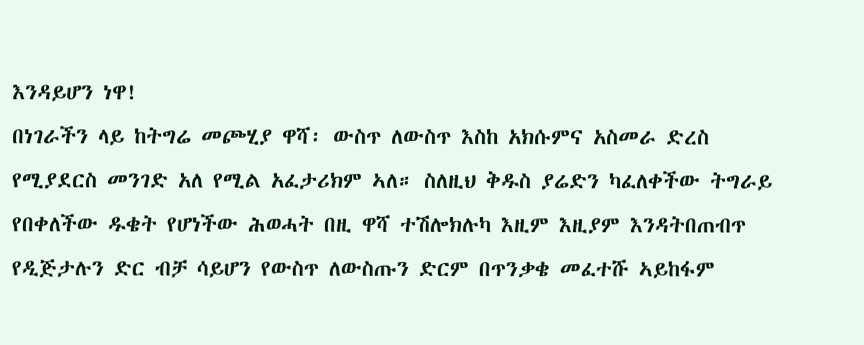እንዳይሆን ነዋ!
በነገራችን ላይ ከትግሬ መጮሂያ ዋሻ፡ ውስጥ ለውስጥ እስከ አክሱምና አስመራ ድረስ የሚያደርስ መንገድ አለ የሚል አፈታሪክም ኣለ። ስለዚህ ቅዱስ ያሬድን ካፈለቀችው ትግራይ የበቀለችው ዱቄት የሆነችው ሕወሓት በዚ ዋሻ ተሽሎክሉካ እዚም እዚያም እንዳትበጠብጥ የዲጅታሉን ድር ብቻ ሳይሆን የውስጥ ለውስጡን ድርም በጥንቃቄ መፈተሹ ኣይከፋም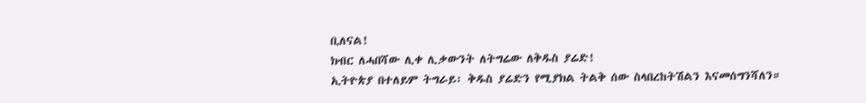ቢለናል!
ክብር ለሓበሻው ሊቀ ሊቃውንት ለትግሬው ለቅዱስ ያሬድ!
ኢትዮጵያ በተለይም ትግራይ፡ ቅዱስ ያሬድን የሚያክል ትልቅ ሰው ስላበረከትሽልን እናመሰግንሻለን።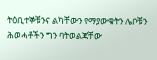ትዕቢተኞቹንና ልካቸውን የማያውቁትን ሌቦቹን ሕወሓቶችን ግን ባትወልጃቸው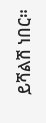ይሻልሽ ነበር።